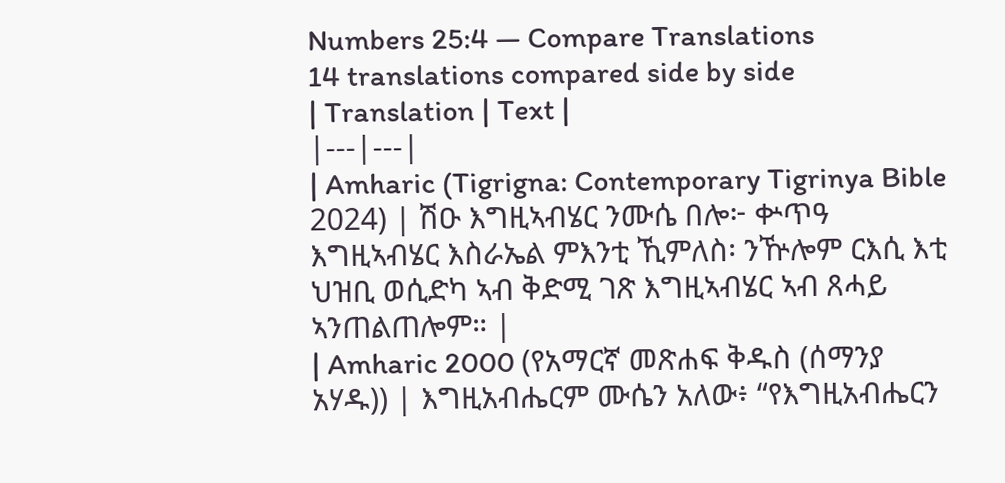Numbers 25:4 — Compare Translations
14 translations compared side by side
| Translation | Text |
|---|---|
| Amharic (Tigrigna: Contemporary Tigrinya Bible 2024) | ሽዑ እግዚኣብሄር ንሙሴ በሎ፦ ቍጥዓ እግዚኣብሄር እስራኤል ምእንቲ ኺምለስ፡ ንዅሎም ርእሲ እቲ ህዝቢ ወሲድካ ኣብ ቅድሚ ገጽ እግዚኣብሄር ኣብ ጸሓይ ኣንጠልጠሎም። |
| Amharic 2000 (የአማርኛ መጽሐፍ ቅዱስ (ሰማንያ አሃዱ)) | እግዚአብሔርም ሙሴን አለው፥ “የእግዚአብሔርን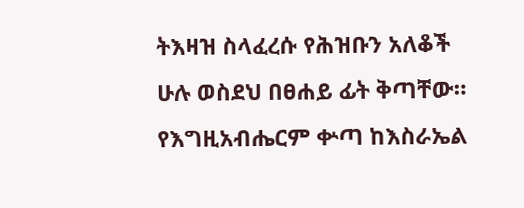ትእዛዝ ስላፈረሱ የሕዝቡን አለቆች ሁሉ ወስደህ በፀሐይ ፊት ቅጣቸው። የእግዚአብሔርም ቍጣ ከእስራኤል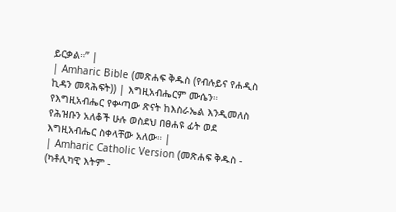ይርቃል።” |
| Amharic Bible (መጽሐፍ ቅዱስ (የብሉይና የሐዲስ ኪዳን መጻሕፍት)) | እግዚአብሔርም ሙሴን። የእግዚአብሔር የቍጣው ጽናት ከእስራኤል እንዲመለስ የሕዝቡን አለቆች ሁሉ ወስደህ በፀሐዩ ፊት ወደ እግዚአብሔር ስቀላቸው አለው። |
| Amharic Catholic Version (መጽሐፍ ቅዱስ - (ካቶሊካዊ እትም -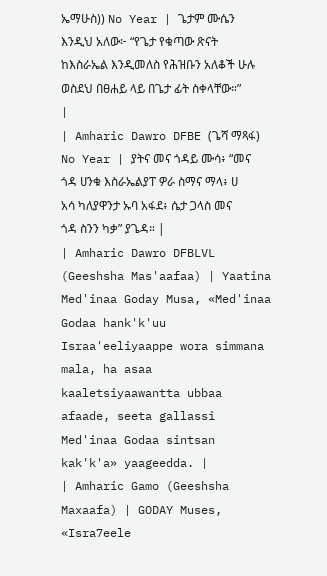ኤማሁስ)) No Year | ጌታም ሙሴን እንዲህ አለው፦ “የጌታ የቁጣው ጽናት ከእስራኤል እንዲመለስ የሕዝቡን አለቆች ሁሉ ወስደህ በፀሐይ ላይ በጌታ ፊት ስቀላቸው።” |
| Amharic Dawro DFBE (ጌሻ ማጻፋ) No Year | ያትና መና ጎዳይ ሙሳ፥ “መና ጎዳ ሀንቁ እስራኤልያፐ ዎራ ስማና ማላ፥ ሀ አሳ ካለያዋንታ ኡባ አፋደ፥ ሴታ ጋላስ መና ጎዳ ስንን ካቃ” ያጌዳ። |
| Amharic Dawro DFBLVL (Geeshsha Mas'aafaa) | Yaatina Med'inaa Goday Musa, «Med'inaa Godaa hank'k'uu Israa'eeliyaappe wora simmana mala, ha asaa kaaletsiyaawantta ubbaa afaade, seeta gallassi Med'inaa Godaa sintsan kak'k'a» yaageedda. |
| Amharic Gamo (Geeshsha Maxaafa) | GODAY Muses, «Isra7eele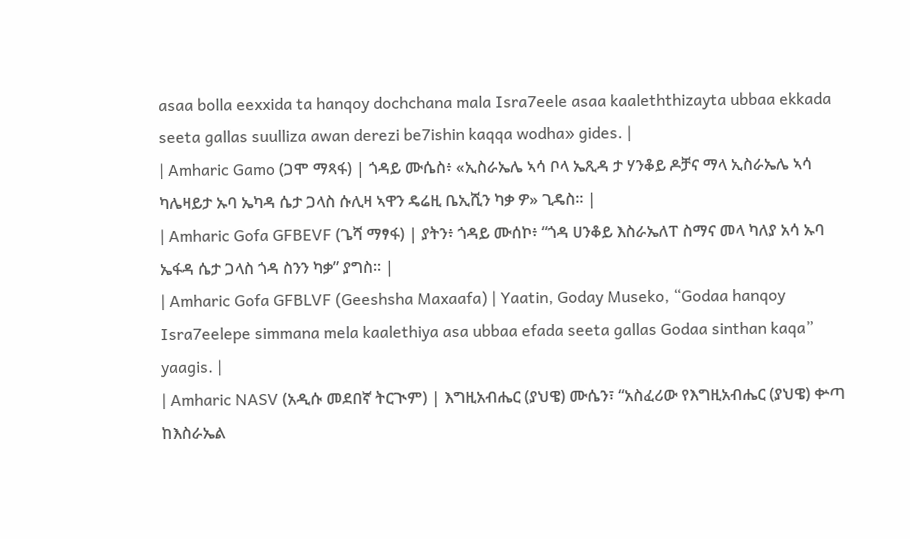asaa bolla eexxida ta hanqoy dochchana mala Isra7eele asaa kaaleththizayta ubbaa ekkada seeta gallas suulliza awan derezi be7ishin kaqqa wodha» gides. |
| Amharic Gamo (ጋሞ ማጻፋ) | ጎዳይ ሙሴስ፥ «ኢስራኤሌ ኣሳ ቦላ ኤጺዳ ታ ሃንቆይ ዶቻና ማላ ኢስራኤሌ ኣሳ ካሌዛይታ ኡባ ኤካዳ ሴታ ጋላስ ሱሊዛ ኣዋን ዴሬዚ ቤኢሺን ካቃ ዎ» ጊዴስ። |
| Amharic Gofa GFBEVF (ጌሻ ማፃፋ) | ያትን፥ ጎዳይ ሙሰኮ፥ “ጎዳ ሀንቆይ እስራኤለፐ ስማና መላ ካለያ አሳ ኡባ ኤፋዳ ሴታ ጋላስ ጎዳ ስንን ካቃ” ያግስ። |
| Amharic Gofa GFBLVF (Geeshsha Maxaafa) | Yaatin, Goday Museko, “Godaa hanqoy Isra7eelepe simmana mela kaalethiya asa ubbaa efada seeta gallas Godaa sinthan kaqa” yaagis. |
| Amharic NASV (አዲሱ መደበኛ ትርጒም) | እግዚአብሔር (ያህዌ) ሙሴን፣ “አስፈሪው የእግዚአብሔር (ያህዌ) ቍጣ ከእስራኤል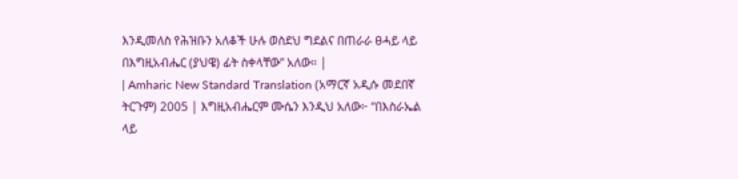እንዲመለስ የሕዝቡን አለቆች ሁሉ ወስደህ ግደልና በጠራራ ፀሓይ ላይ በእግዚአብሔር (ያህዌ) ፊት ስቀላቸው” አለው። |
| Amharic New Standard Translation (አማርኛ አዲሱ መደበኛ ትርጉም) 2005 | እግዚአብሔርም ሙሴን እንዲህ አለው፦ “በእስራኤል ላይ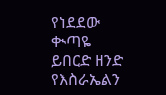የነደደው ቊጣዬ ይበርድ ዘንድ የእስራኤልን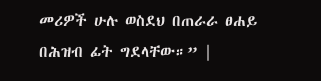መሪዎች ሁሉ ወስደህ በጠራራ ፀሐይ በሕዝብ ፊት ግደላቸው።” |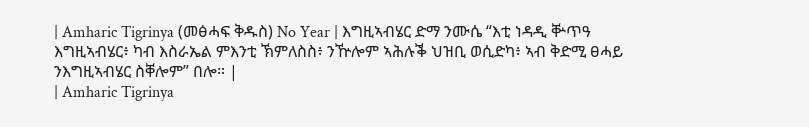| Amharic Tigrinya (መፅሓፍ ቅዱስ) No Year | እግዚኣብሄር ድማ ንሙሴ “እቲ ነዳዲ ቝጥዓ እግዚኣብሄር፥ ካብ እስራኤል ምእንቲ ኽምለስስ፥ ንዅሎም ኣሕሉቕ ህዝቢ ወሲድካ፥ ኣብ ቅድሚ ፀሓይ ንእግዚኣብሄር ስቐሎም” በሎ። |
| Amharic Tigrinya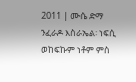2011 | ሙሴ ድማ ንፈራዶ እስራኤል፡ ነፍሲ ወከፍኩም ነቶም ምስ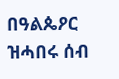በዓልጴዖር ዝሓበሩ ሰብ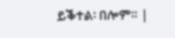ይቕተል፡ በሎም። |